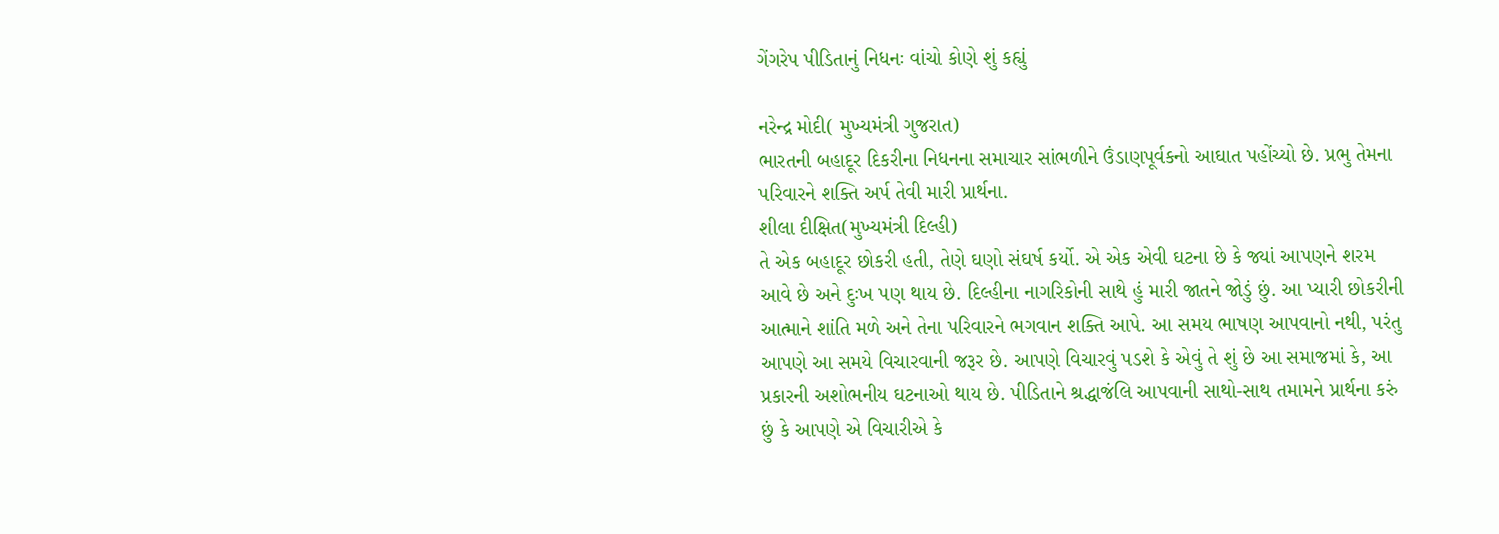ગેંગરેપ પીડિતાનું નિધનઃ વાંચો કોણે શું કહ્યું

નરેન્દ્ર મોદી( મુખ્યમંત્રી ગુજરાત)
ભારતની બહાદૂર દિકરીના નિધનના સમાચાર સાંભળીને ઉંડાણપૂર્વકનો આઘાત પહોંચ્યો છે. પ્રભુ તેમના પરિવારને શક્તિ અર્પ તેવી મારી પ્રાર્થના.
શીલા દીક્ષિત(મુખ્યમંત્રી દિલ્હી)
તે એક બહાદૂર છોકરી હતી, તેણે ઘણો સંઘર્ષ કર્યો. એ એક એવી ઘટના છે કે જ્યાં આપણને શરમ આવે છે અને દુઃખ પણ થાય છે. દિલ્હીના નાગરિકોની સાથે હું મારી જાતને જોડું છું. આ પ્યારી છોકરીની આત્માને શાંતિ મળે અને તેના પરિવારને ભગવાન શક્તિ આપે. આ સમય ભાષણ આપવાનો નથી, પરંતુ આપણે આ સમયે વિચારવાની જરૂર છે. આપણે વિચારવું પડશે કે એવું તે શું છે આ સમાજમાં કે, આ પ્રકારની અશોભનીય ઘટનાઓ થાય છે. પીડિતાને શ્રદ્ધાજંલિ આપવાની સાથો-સાથ તમામને પ્રાર્થના કરું છું કે આપણે એ વિચારીએ કે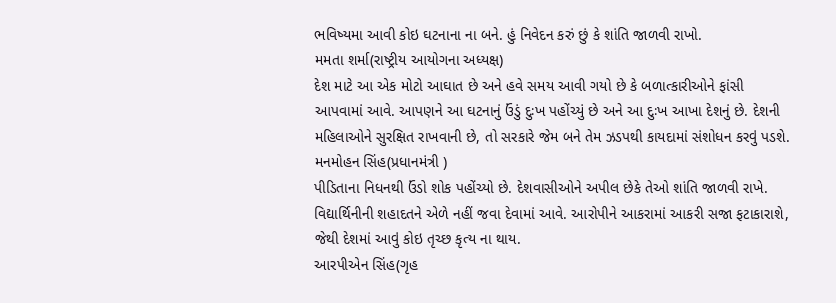ભવિષ્યમા આવી કોઇ ઘટનાના ના બને. હું નિવેદન કરું છું કે શાંતિ જાળવી રાખો.
મમતા શર્મા(રાષ્ટ્રીય આયોગના અધ્યક્ષ)
દેશ માટે આ એક મોટો આઘાત છે અને હવે સમય આવી ગયો છે કે બળાત્કારીઓને ફાંસી આપવામાં આવે. આપણને આ ઘટનાનું ઉંડું દુઃખ પહોંચ્યું છે અને આ દુઃખ આખા દેશનું છે. દેશની મહિલાઓને સુરક્ષિત રાખવાની છે, તો સરકારે જેમ બને તેમ ઝડપથી કાયદામાં સંશોધન કરવું પડશે.
મનમોહન સિંહ(પ્રધાનમંત્રી )
પીડિતાના નિધનથી ઉંડો શોક પહોંચ્યો છે. દેશવાસીઓને અપીલ છેકે તેઓ શાંતિ જાળવી રાખે. વિદ્યાર્થિનીની શહાદતને એળે નહીં જવા દેવામાં આવે. આરોપીને આકરામાં આકરી સજા ફટાકારાશે, જેથી દેશમાં આવું કોઇ તૃચ્છ કૃત્ય ના થાય.
આરપીએન સિંહ(ગૃહ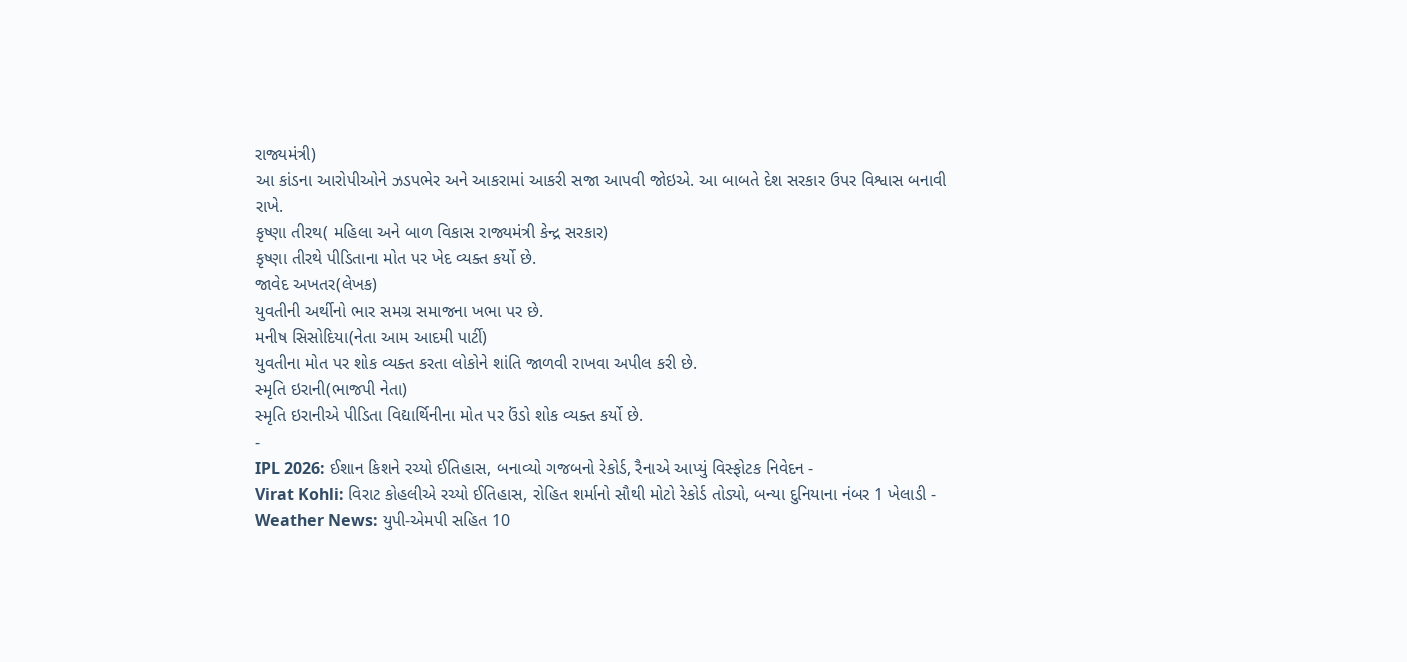રાજ્યમંત્રી)
આ કાંડના આરોપીઓને ઝડપભેર અને આકરામાં આકરી સજા આપવી જોઇએ. આ બાબતે દેશ સરકાર ઉપર વિશ્વાસ બનાવી રાખે.
કૃષ્ણા તીરથ( મહિલા અને બાળ વિકાસ રાજ્યમંત્રી કેન્દ્ર સરકાર)
કૃષ્ણા તીરથે પીડિતાના મોત પર ખેદ વ્યક્ત કર્યો છે.
જાવેદ અખતર(લેખક)
યુવતીની અર્થીનો ભાર સમગ્ર સમાજના ખભા પર છે.
મનીષ સિસોદિયા(નેતા આમ આદમી પાર્ટી)
યુવતીના મોત પર શોક વ્યક્ત કરતા લોકોને શાંતિ જાળવી રાખવા અપીલ કરી છે.
સ્મૃતિ ઇરાની(ભાજપી નેતા)
સ્મૃતિ ઇરાનીએ પીડિતા વિદ્યાર્થિનીના મોત પર ઉંડો શોક વ્યક્ત કર્યો છે.
-
IPL 2026: ઈશાન કિશને રચ્યો ઈતિહાસ, બનાવ્યો ગજબનો રેકોર્ડ, રૈનાએ આપ્યું વિસ્ફોટક નિવેદન -
Virat Kohli: વિરાટ કોહલીએ રચ્યો ઈતિહાસ, રોહિત શર્માનો સૌથી મોટો રેકોર્ડ તોડ્યો, બન્યા દુનિયાના નંબર 1 ખેલાડી -
Weather News: યુપી-એમપી સહિત 10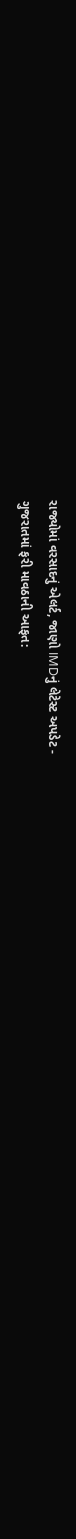રાજ્યોમાં વરસાદનું એલર્ટ, જાણો IMDનું લેટેસ્ટ અપડેટ -
ગુજરાતમાં ફરી માવઠાની આફત: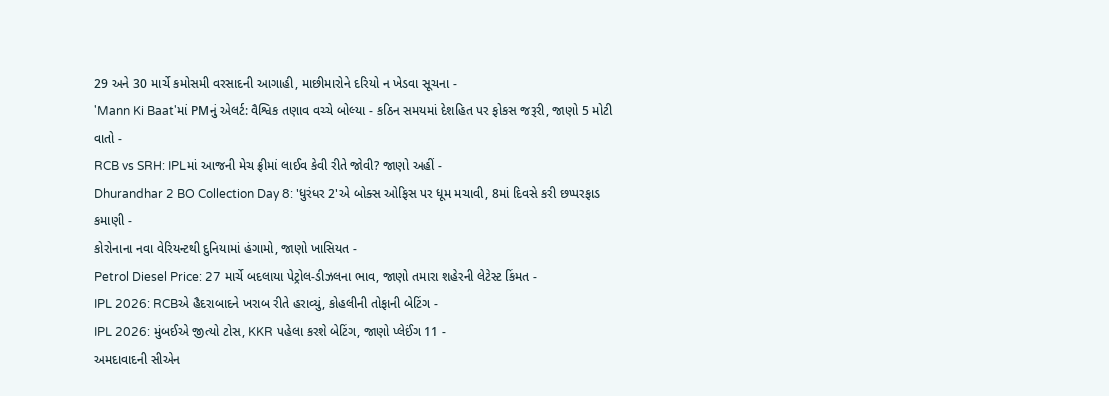29 અને 30 માર્ચે કમોસમી વરસાદની આગાહી, માછીમારોને દરિયો ન ખેડવા સૂચના -
'Mann Ki Baat'માં PMનું એલર્ટ: વૈશ્વિક તણાવ વચ્ચે બોલ્યા - કઠિન સમયમાં દેશહિત પર ફોકસ જરૂરી, જાણો 5 મોટી વાતો -
RCB vs SRH: IPLમાં આજની મેચ ફ્રીમાં લાઈવ કેવી રીતે જોવી? જાણો અહીં -
Dhurandhar 2 BO Collection Day 8: 'ધુરંધર 2'એ બોક્સ ઓફિસ પર ધૂમ મચાવી, 8માં દિવસે કરી છપ્પરફાડ કમાણી -
કોરોનાના નવા વેરિયન્ટથી દુનિયામાં હંગામો, જાણો ખાસિયત -
Petrol Diesel Price: 27 માર્ચે બદલાયા પેટ્રોલ-ડીઝલના ભાવ, જાણો તમારા શહેરની લેટેસ્ટ કિંમત -
IPL 2026: RCBએ હૈદરાબાદને ખરાબ રીતે હરાવ્યું, કોહલીની તોફાની બેટિંગ -
IPL 2026: મુંબઈએ જીત્યો ટોસ, KKR પહેલા કરશે બેટિંગ, જાણો પ્લેઈંગ 11 -
અમદાવાદની સીએન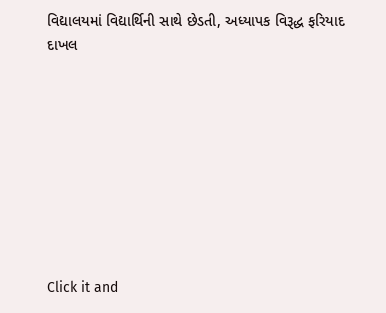વિદ્યાલયમાં વિદ્યાર્થિની સાથે છેડતી, અધ્યાપક વિરૂદ્ધ ફરિયાદ દાખલ









Click it and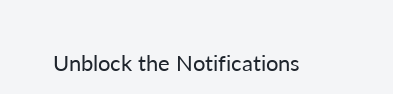Unblock the Notifications